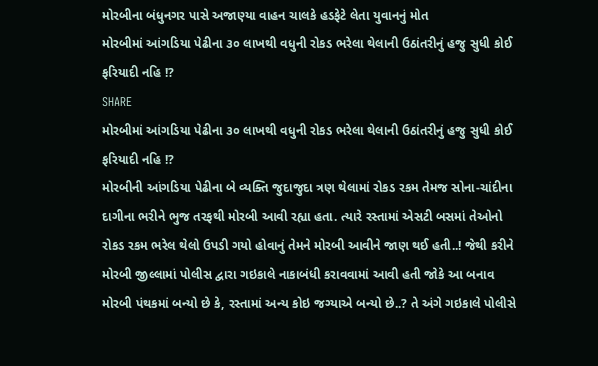મોરબીના બંધુનગર પાસે અજાણ્યા વાહન ચાલકે હડફેટે લેતા યુવાનનું મોત
મોરબીમાં આંગડિયા પેઢીના ૩૦ લાખથી વધુની રોકડ ભરેલા થેલાની ઉઠાંતરીનું હજુ સુધી કોઈ ફરિયાદી નહિ !?
SHARE
મોરબીમાં આંગડિયા પેઢીના ૩૦ લાખથી વધુની રોકડ ભરેલા થેલાની ઉઠાંતરીનું હજુ સુધી કોઈ ફરિયાદી નહિ !?
મોરબીની આંગડિયા પેઢીના બે વ્યક્તિ જુદાજુદા ત્રણ થેલામાં રોકડ રકમ તેમજ સોના-ચાંદીના દાગીના ભરીને ભુજ તરફથી મોરબી આવી રહ્યા હતા. ત્યારે રસ્તામાં એસટી બસમાં તેઓનો રોકડ રકમ ભરેલ થેલો ઉપડી ગયો હોવાનું તેમને મોરબી આવીને જાણ થઈ હતી..! જેથી કરીને મોરબી જીલ્લામાં પોલીસ દ્વારા ગઇકાલે નાકાબંધી કરાવવામાં આવી હતી જોકે આ બનાવ મોરબી પંથકમાં બન્યો છે કે, રસ્તામાં અન્ય કોઇ જગ્યાએ બન્યો છે..? તે અંગે ગઇકાલે પોલીસે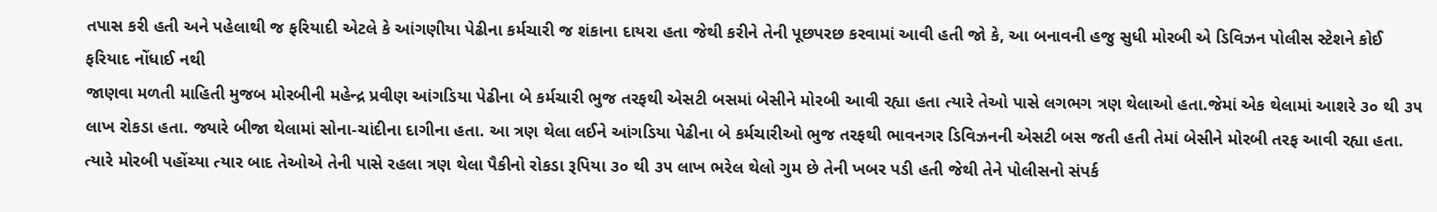તપાસ કરી હતી અને પહેલાથી જ ફરિયાદી એટલે કે આંગણીયા પેઢીના કર્મચારી જ શંકાના દાયરા હતા જેથી કરીને તેની પૂછપરછ કરવામાં આવી હતી જો કે, આ બનાવની હજુ સુધી મોરબી એ ડિવિઝન પોલીસ સ્ટેશને કોઈ ફરિયાદ નોંધાઈ નથી
જાણવા મળતી માહિતી મુજબ મોરબીની મહેન્દ્ર પ્રવીણ આંગડિયા પેઢીના બે કર્મચારી ભુજ તરફથી એસટી બસમાં બેસીને મોરબી આવી રહ્યા હતા ત્યારે તેઓ પાસે લગભગ ત્રણ થેલાઓ હતા.જેમાં એક થેલામાં આશરે ૩૦ થી ૩૫ લાખ રોકડા હતા. જ્યારે બીજા થેલામાં સોના-ચાંદીના દાગીના હતા. આ ત્રણ થેલા લઈને આંગડિયા પેઢીના બે કર્મચારીઓ ભુજ તરફથી ભાવનગર ડિવિઝનની એસટી બસ જતી હતી તેમાં બેસીને મોરબી તરફ આવી રહ્યા હતા. ત્યારે મોરબી પહોંચ્યા ત્યાર બાદ તેઓએ તેની પાસે રહલા ત્રણ થેલા પૈકીનો રોકડા રૂપિયા ૩૦ થી ૩૫ લાખ ભરેલ થેલો ગુમ છે તેની ખબર પડી હતી જેથી તેને પોલીસનો સંપર્ક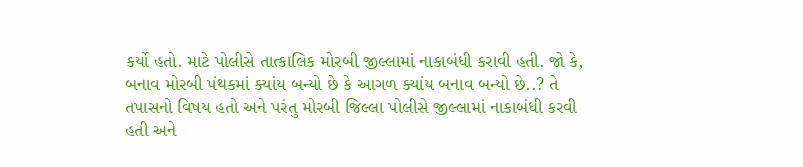કર્યો હતો. માટે પોલીસે તાત્કાલિક મોરબી જીલ્લામાં નાકાબંધી કરાવી હતી. જો કે, બનાવ મોરબી પંથકમાં ક્યાંય બન્યો છે કે આગળ ક્યાંય બનાવ બન્યો છે..? તે તપાસનો વિષય હતો અને પરંતુ મોરબી જિલ્લા પોલીસે જીલ્લામાં નાકાબંધી કરવી હતી અને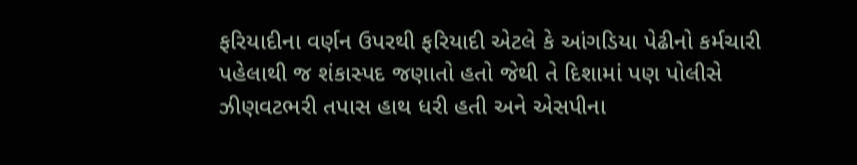ફરિયાદીના વર્ણન ઉપરથી ફરિયાદી એટલે કે આંગડિયા પેઢીનો કર્મચારી પહેલાથી જ શંકાસ્પદ જણાતો હતો જેથી તે દિશામાં પણ પોલીસે ઝીણવટભરી તપાસ હાથ ધરી હતી અને એસપીના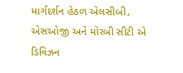માર્ગદર્શન હેઠળ એલસીબી, એસઓજી અને મોરબી સીટી એ ડિવિઝન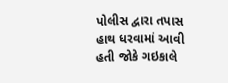પોલીસ દ્વારા તપાસ હાથ ધરવામાં આવી હતી જોકે ગઇકાલે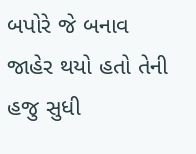બપોરે જે બનાવ જાહેર થયો હતો તેની હજુ સુધી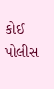કોઈ પોલીસ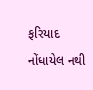ફરિયાદ નોંધાયેલ નથી